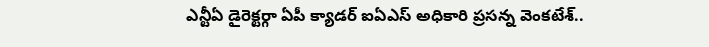ఎన్టీఏ డైరెక్టర్గా ఏపీ క్యాడర్ ఐఏఎస్ అధికారి ప్రసన్న వెంకటేశ్..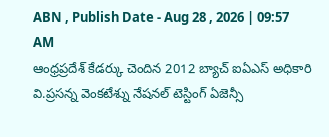ABN , Publish Date - Aug 28 , 2026 | 09:57 AM
ఆంధ్రప్రదేశ్ కేడర్కు చెందిన 2012 బ్యాచ్ ఐఏఎస్ అధికారి వి.ప్రసన్న వెంకటేశ్ను నేషనల్ టెస్టింగ్ ఏజెన్సీ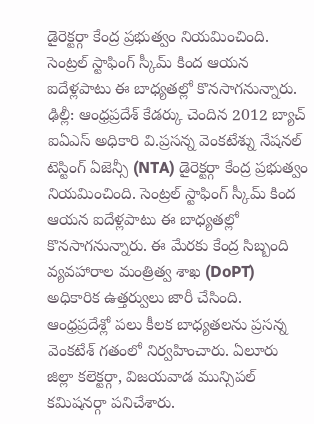డైరెక్టర్గా కేంద్ర ప్రభుత్వం నియమించింది. సెంట్రల్ స్టాఫింగ్ స్కీమ్ కింద ఆయన ఐదేళ్లపాటు ఈ బాధ్యతల్లో కొనసాగనున్నారు.
ఢిల్లీ: ఆంధ్రప్రదేశ్ కేడర్కు చెందిన 2012 బ్యాచ్ ఐఏఎస్ అధికారి వి.ప్రసన్న వెంకటేశ్ను నేషనల్ టెస్టింగ్ ఏజెన్సీ (NTA) డైరెక్టర్గా కేంద్ర ప్రభుత్వం నియమించింది. సెంట్రల్ స్టాఫింగ్ స్కీమ్ కింద ఆయన ఐదేళ్లపాటు ఈ బాధ్యతల్లో కొనసాగనున్నారు. ఈ మేరకు కేంద్ర సిబ్బంది వ్యవహారాల మంత్రిత్వ శాఖ (DoPT) అధికారిక ఉత్తర్వులు జారీ చేసింది.
ఆంధ్రప్రదేశ్లో పలు కీలక బాధ్యతలను ప్రసన్న వెంకటేశ్ గతంలో నిర్వహించారు. ఏలూరు జిల్లా కలెక్టర్గా, విజయవాడ మున్సిపల్ కమిషనర్గా పనిచేశారు.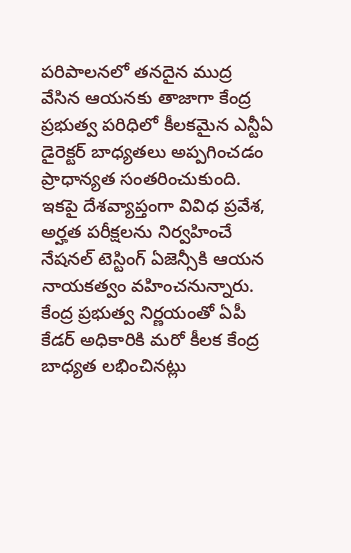పరిపాలనలో తనదైన ముద్ర వేసిన ఆయనకు తాజాగా కేంద్ర ప్రభుత్వ పరిధిలో కీలకమైన ఎన్టీఏ డైరెక్టర్ బాధ్యతలు అప్పగించడం ప్రాధాన్యత సంతరించుకుంది. ఇకపై దేశవ్యాప్తంగా వివిధ ప్రవేశ, అర్హత పరీక్షలను నిర్వహించే నేషనల్ టెస్టింగ్ ఏజెన్సీకి ఆయన నాయకత్వం వహించనున్నారు. కేంద్ర ప్రభుత్వ నిర్ణయంతో ఏపీ కేడర్ అధికారికి మరో కీలక కేంద్ర బాధ్యత లభించినట్లు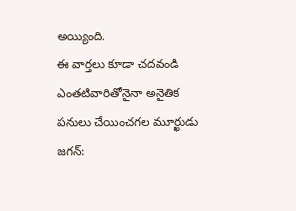అయ్యింది.
ఈ వార్తలు కూడా చదవండి
ఎంతటివారితోనైనా అనైతిక పనులు చేయించగల మూర్ఖుడు జగన్: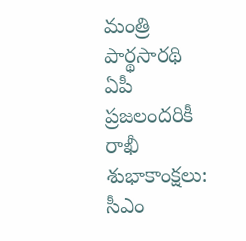మంత్రి పార్థసారథి
ఏపీ ప్రజలందరికీ రాఖీ శుభాకాంక్షలు: సీఎం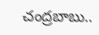చంద్రబాబు..